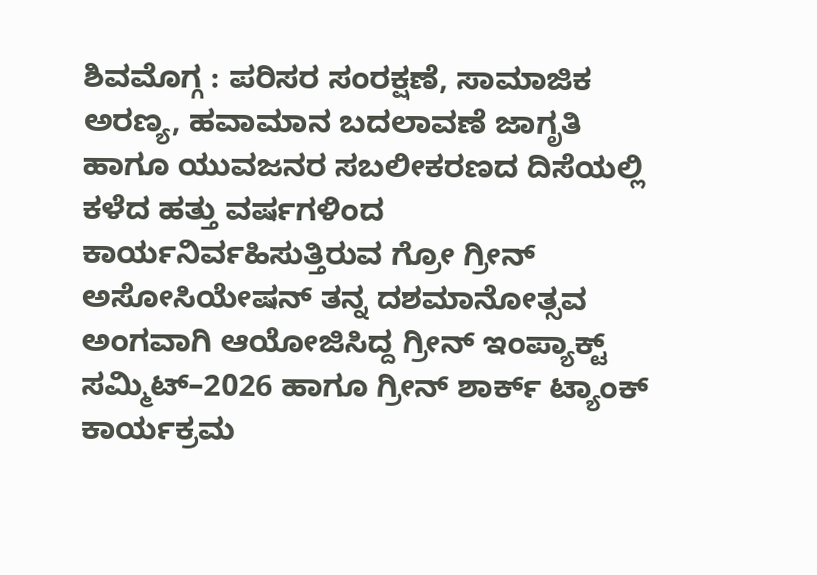ಶಿವಮೊಗ್ಗ : ಪರಿಸರ ಸಂರಕ್ಷಣೆ, ಸಾಮಾಜಿಕ ಅರಣ್ಯ, ಹವಾಮಾನ ಬದಲಾವಣೆ ಜಾಗೃತಿ ಹಾಗೂ ಯುವಜನರ ಸಬಲೀಕರಣದ ದಿಸೆಯಲ್ಲಿ ಕಳೆದ ಹತ್ತು ವರ್ಷಗಳಿಂದ ಕಾರ್ಯನಿರ್ವಹಿಸುತ್ತಿರುವ ಗ್ರೋ ಗ್ರೀನ್ ಅಸೋಸಿಯೇಷನ್ ತನ್ನ ದಶಮಾನೋತ್ಸವ ಅಂಗವಾಗಿ ಆಯೋಜಿಸಿದ್ದ ಗ್ರೀನ್ ಇಂಪ್ಯಾಕ್ಟ್ ಸಮ್ಮಿಟ್–2026 ಹಾಗೂ ಗ್ರೀನ್ ಶಾರ್ಕ್ ಟ್ಯಾಂಕ್ ಕಾರ್ಯಕ್ರಮ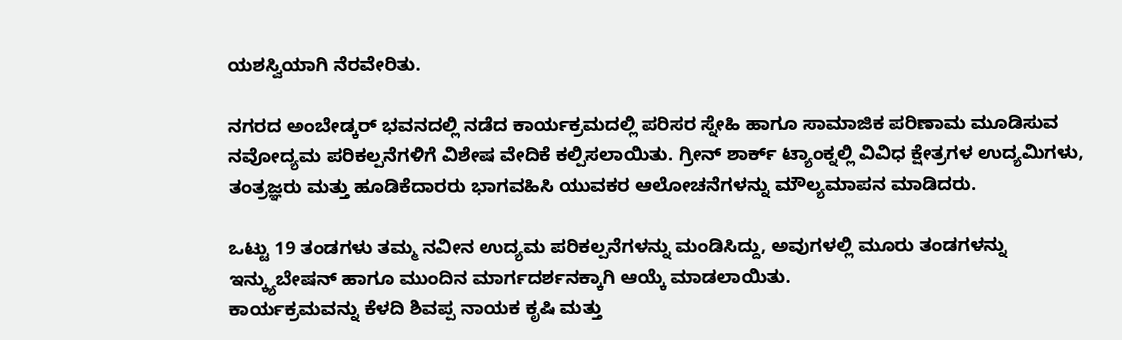ಯಶಸ್ವಿಯಾಗಿ ನೆರವೇರಿತು.

ನಗರದ ಅಂಬೇಡ್ಕರ್ ಭವನದಲ್ಲಿ ನಡೆದ ಕಾರ್ಯಕ್ರಮದಲ್ಲಿ ಪರಿಸರ ಸ್ನೇಹಿ ಹಾಗೂ ಸಾಮಾಜಿಕ ಪರಿಣಾಮ ಮೂಡಿಸುವ ನವೋದ್ಯಮ ಪರಿಕಲ್ಪನೆಗಳಿಗೆ ವಿಶೇಷ ವೇದಿಕೆ ಕಲ್ಪಿಸಲಾಯಿತು. ಗ್ರೀನ್ ಶಾರ್ಕ್ ಟ್ಯಾಂಕ್ನಲ್ಲಿ ವಿವಿಧ ಕ್ಷೇತ್ರಗಳ ಉದ್ಯಮಿಗಳು, ತಂತ್ರಜ್ಞರು ಮತ್ತು ಹೂಡಿಕೆದಾರರು ಭಾಗವಹಿಸಿ ಯುವಕರ ಆಲೋಚನೆಗಳನ್ನು ಮೌಲ್ಯಮಾಪನ ಮಾಡಿದರು.

ಒಟ್ಟು 19 ತಂಡಗಳು ತಮ್ಮ ನವೀನ ಉದ್ಯಮ ಪರಿಕಲ್ಪನೆಗಳನ್ನು ಮಂಡಿಸಿದ್ದು, ಅವುಗಳಲ್ಲಿ ಮೂರು ತಂಡಗಳನ್ನು ಇನ್ಕ್ಯುಬೇಷನ್ ಹಾಗೂ ಮುಂದಿನ ಮಾರ್ಗದರ್ಶನಕ್ಕಾಗಿ ಆಯ್ಕೆ ಮಾಡಲಾಯಿತು.
ಕಾರ್ಯಕ್ರಮವನ್ನು ಕೆಳದಿ ಶಿವಪ್ಪ ನಾಯಕ ಕೃಷಿ ಮತ್ತು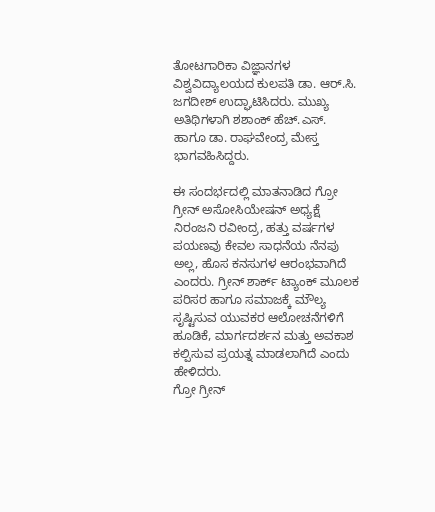ತೋಟಗಾರಿಕಾ ವಿಜ್ಞಾನಗಳ ವಿಶ್ವವಿದ್ಯಾಲಯದ ಕುಲಪತಿ ಡಾ. ಆರ್.ಸಿ. ಜಗದೀಶ್ ಉದ್ಘಾಟಿಸಿದರು. ಮುಖ್ಯ ಅತಿಥಿಗಳಾಗಿ ಶಶಾಂಕ್ ಹೆಚ್.ಎಸ್. ಹಾಗೂ ಡಾ. ರಾಘವೇಂದ್ರ ಮೇಸ್ತ ಭಾಗವಹಿಸಿದ್ದರು.

ಈ ಸಂದರ್ಭದಲ್ಲಿ ಮಾತನಾಡಿದ ಗ್ರೋ ಗ್ರೀನ್ ಅಸೋಸಿಯೇಷನ್ ಅಧ್ಯಕ್ಷೆ ನಿರಂಜನಿ ರವೀಂದ್ರ, ಹತ್ತು ವರ್ಷಗಳ ಪಯಣವು ಕೇವಲ ಸಾಧನೆಯ ನೆನಪು ಅಲ್ಲ, ಹೊಸ ಕನಸುಗಳ ಆರಂಭವಾಗಿದೆ ಎಂದರು. ಗ್ರೀನ್ ಶಾರ್ಕ್ ಟ್ಯಾಂಕ್ ಮೂಲಕ ಪರಿಸರ ಹಾಗೂ ಸಮಾಜಕ್ಕೆ ಮೌಲ್ಯ ಸೃಷ್ಟಿಸುವ ಯುವಕರ ಆಲೋಚನೆಗಳಿಗೆ ಹೂಡಿಕೆ, ಮಾರ್ಗದರ್ಶನ ಮತ್ತು ಅವಕಾಶ ಕಲ್ಪಿಸುವ ಪ್ರಯತ್ನ ಮಾಡಲಾಗಿದೆ ಎಂದು ಹೇಳಿದರು.
ಗ್ರೋ ಗ್ರೀನ್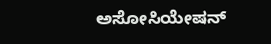ಅಸೋಸಿಯೇಷನ್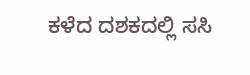ಕಳೆದ ದಶಕದಲ್ಲಿ ಸಸಿ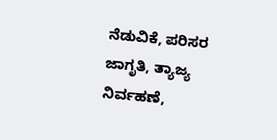ನೆಡುವಿಕೆ, ಪರಿಸರ ಜಾಗೃತಿ, ತ್ಯಾಜ್ಯ ನಿರ್ವಹಣೆ,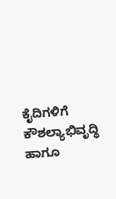ಕೈದಿಗಳಿಗೆ ಕೌಶಲ್ಯಾಭಿವೃದ್ಧಿ ಹಾಗೂ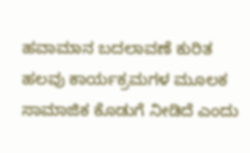ಹವಾಮಾನ ಬದಲಾವಣೆ ಕುರಿತ ಹಲವು ಕಾರ್ಯಕ್ರಮಗಳ ಮೂಲಕ ಸಾಮಾಜಿಕ ಕೊಡುಗೆ ನೀಡಿದೆ ಎಂದು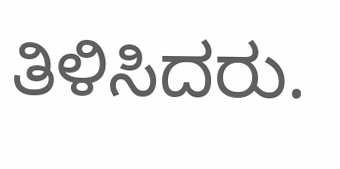ತಿಳಿಸಿದರು.